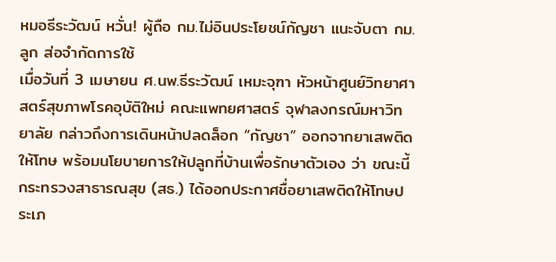หมอธีระวัฒน์ หวั่น! ผู้ถือ กม.ไม่อินประโยชน์กัญชา แนะจับตา กม.ลูก ส่อจำกัดการใช้
เมื่อวันที่ 3 เมษายน ศ.นพ.ธีระวัฒน์ เหมะจุฑา หัวหน้าศูนย์วิทยาศาสตร์สุขภาพโรคอุบัติใหม่ คณะแพทยศาสตร์ จุฬาลงกรณ์มหาวิทยาลัย กล่าวถึงการเดินหน้าปลดล็อก “กัญชา” ออกจากยาเสพติดให้โทษ พร้อมนโยบายการให้ปลูกที่บ้านเพื่อรักษาตัวเอง ว่า ขณะนี้ กระทรวงสาธารณสุข (สธ.) ได้ออกประกาศชื่อยาเสพติดให้โทษประเภ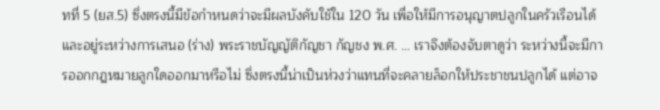ทที่ 5 (ยส.5) ซึ่งตรงนี้มีข้อกำหนดว่าจะมีผลบังคับใช้ใน 120 วัน เพื่อให้มีการอนุญาตปลูกในครัวเรือนได้ และอยู่ระหว่างการเสนอ (ร่าง) พระราชบัญญัติกัญชา กัญชง พ.ศ. … เราจึงต้องจับตาดูว่า ระหว่างนี้จะมีการออกกฎหมายลูกใดออกมาหรือไม่ ซึ่งตรงนี้น่าเป็นห่วงว่าแทนที่จะคลายล็อกให้ประชาชนปลูกได้ แต่อาจ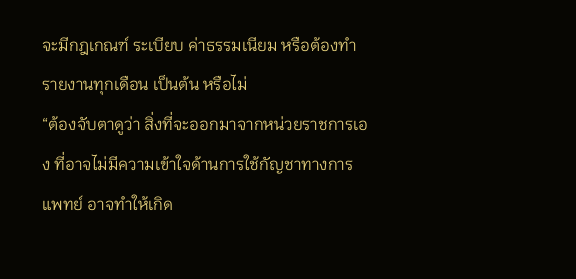จะมีกฎเกณฑ์ ระเบียบ ค่าธรรมเนียม หรือต้องทำรายงานทุกเดือน เป็นต้น หรือไม่
“ต้องจับตาดูว่า สิ่งที่จะออกมาจากหน่วยราชการเอง ที่อาจไม่มีความเข้าใจด้านการใช้กัญชาทางการแพทย์ อาจทำให้เกิด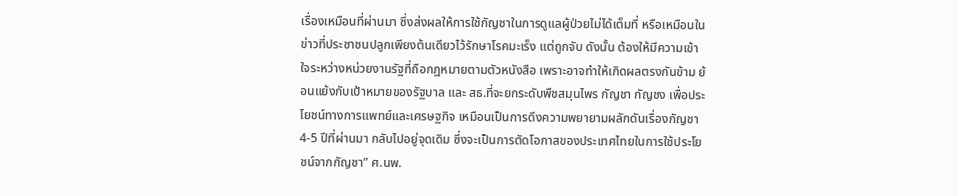เรื่องเหมือนที่ผ่านมา ซึ่งส่งผลให้การใช้กัญชาในการดูแลผู้ป่วยไม่ได้เต็มที่ หรือเหมือนในข่าวที่ประชาชนปลูกเพียงต้นเดียวไว้รักษาโรคมะเร็ง แต่ถูกจับ ดังนั้น ต้องให้มีความเข้าใจระหว่างหน่วยงานรัฐที่ถือกฎหมายตามตัวหนังสือ เพราะอาจทำให้เกิดผลตรงกันข้าม ย้อนแย้งกับเป้าหมายของรัฐบาล และ สธ.ที่จะยกระดับพืชสมุนไพร กัญชา กัญชง เพื่อประโยชน์ทางการแพทย์และเศรษฐกิจ เหมือนเป็นการดึงความพยายามผลักดันเรื่องกัญชา 4-5 ปีที่ผ่านมา กลับไปอยู่จุดเดิม ซึ่งจะเป็นการตัดโอกาสของประเทศไทยในการใช้ประโยชน์จากกัญชา” ศ.นพ.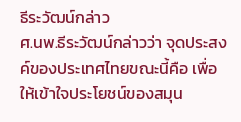ธีระวัฒน์กล่าว
ศ.นพ.ธีระวัฒน์กล่าวว่า จุดประสงค์ของประเทศไทยขณะนี้คือ เพื่อให้เข้าใจประโยชน์ของสมุน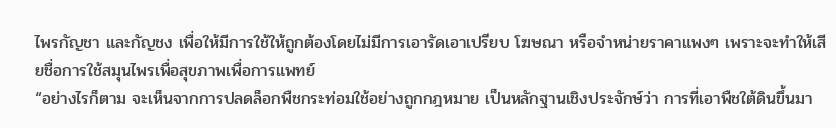ไพรกัญชา และกัญชง เพื่อให้มีการใช้ให้ถูกต้องโดยไม่มีการเอารัดเอาเปรียบ โฆษณา หรือจำหน่ายราคาแพงๆ เพราะจะทำให้เสียชื่อการใช้สมุนไพรเพื่อสุขภาพเพื่อการแพทย์
“อย่างไรก็ตาม จะเห็นจากการปลดล็อกพืชกระท่อมใช้อย่างถูกกฎหมาย เป็นหลักฐานเชิงประจักษ์ว่า การที่เอาพืชใต้ดินขึ้นมา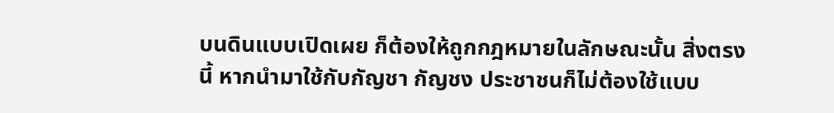บนดินแบบเปิดเผย ก็ต้องให้ถูกกฎหมายในลักษณะนั้น สิ่งตรงนี้ หากนำมาใช้กับกัญชา กัญชง ประชาชนก็ไม่ต้องใช้แบบ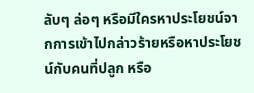ลับๆ ล่อๆ หรือมีใครหาประโยชน์จากการเข้าไปกล่าวร้ายหรือหาประโยชน์กับคนที่ปลูก หรือ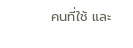คนที่ใช้ และ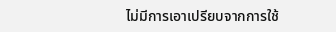ไม่มีการเอาเปรียบจากการใช้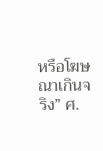หรือโฆษณาเกินจริง” ศ.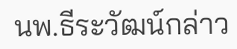นพ.ธีระวัฒน์กล่าว